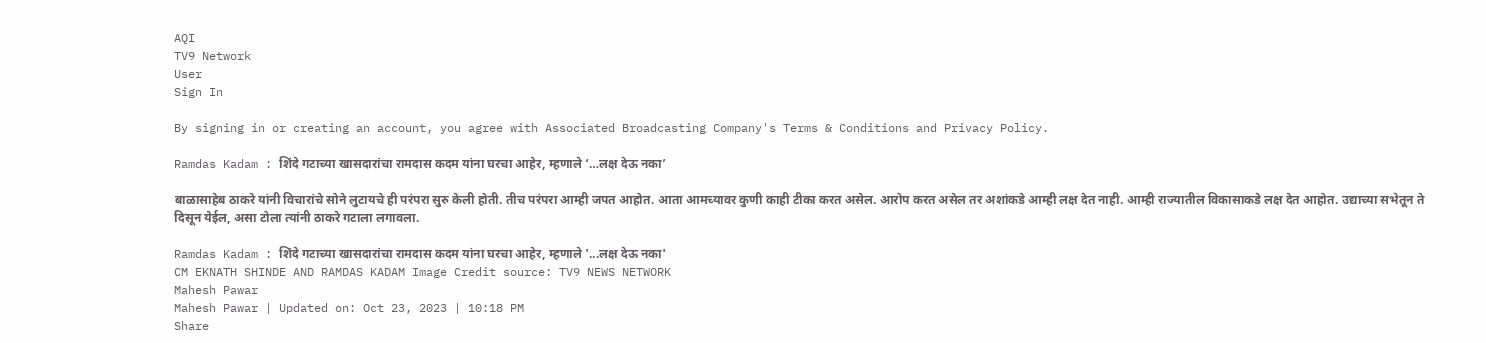AQI
TV9 Network
User
Sign In

By signing in or creating an account, you agree with Associated Broadcasting Company's Terms & Conditions and Privacy Policy.

Ramdas Kadam : शिंदे गटाच्या खासदारांचा रामदास कदम यांना घरचा आहेर, म्हणाले ‘…लक्ष देऊ नका’

बाळासाहेब ठाकरे यांनी विचारांचे सोने लुटायचे ही परंपरा सुरु केली होती. तीच परंपरा आम्ही जपत आहोत. आता आमच्यावर कुणी काही टीका करत असेल. आरोप करत असेल तर अशांकडे आम्ही लक्ष देत नाही. आम्ही राज्यातील विकासाकडे लक्ष देत आहोत. उद्याच्या सभेतून ते दिसून येईल, असा टोला त्यांनी ठाकरे गटाला लगावला.

Ramdas Kadam : शिंदे गटाच्या खासदारांचा रामदास कदम यांना घरचा आहेर, म्हणाले '...लक्ष देऊ नका'
CM EKNATH SHINDE AND RAMDAS KADAM Image Credit source: TV9 NEWS NETWORK
Mahesh Pawar
Mahesh Pawar | Updated on: Oct 23, 2023 | 10:18 PM
Share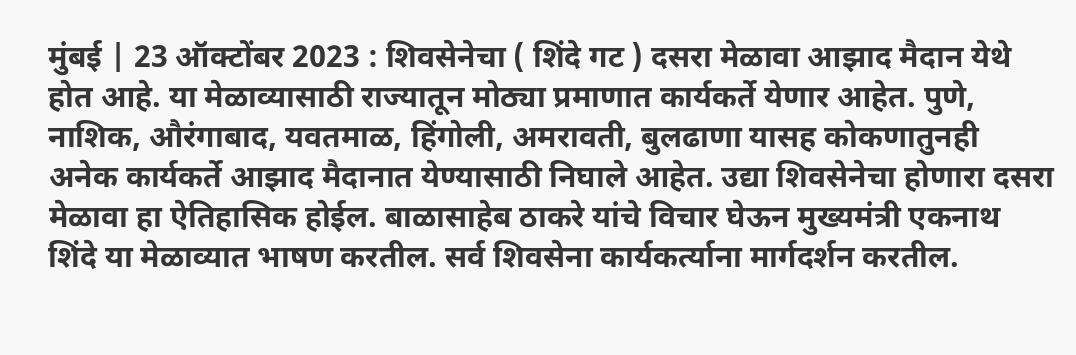मुंबई | 23 ऑक्टोंबर 2023 : शिवसेनेचा ( शिंदे गट ) दसरा मेळावा आझाद मैदान येथे होत आहे. या मेळाव्यासाठी राज्यातून मोठ्या प्रमाणात कार्यकर्ते येणार आहेत. पुणे, नाशिक, औरंगाबाद, यवतमाळ, हिंगोली, अमरावती, बुलढाणा यासह कोकणातुनही अनेक कार्यकर्ते आझाद मैदानात येण्यासाठी निघाले आहेत. उद्या शिवसेनेचा होणारा दसरा मेळावा हा ऐतिहासिक होईल. बाळासाहेब ठाकरे यांचे विचार घेऊन मुख्यमंत्री एकनाथ शिंदे या मेळाव्यात भाषण करतील. सर्व शिवसेना कार्यकर्त्याना मार्गदर्शन करतील.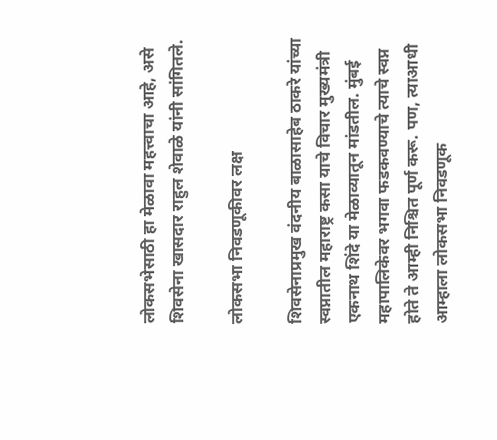लोकसभेसाठी हा मेळावा महत्त्वाचा आहे, असे शिवसेना खासदार राहुल शेवाळे यांनी सांगितले.

लोकसभा निवडणूकीवर लक्ष

शिवसेनाप्रमुख वंदनीय बाळासाहेब ठाकरे यांच्या स्वप्नातील महाराष्ट्र कसा याचे विचार मुख्यमंत्री एकनाथ शिंदे या मेळाव्यातून मांडतील. मुंबई महापालिकेवर भगवा फडकवण्याचे त्याचे स्वप्न होते ते आम्ही निश्चित पूर्ण करू. पण, त्याआधी आम्हाला लोकसभा निवडणूक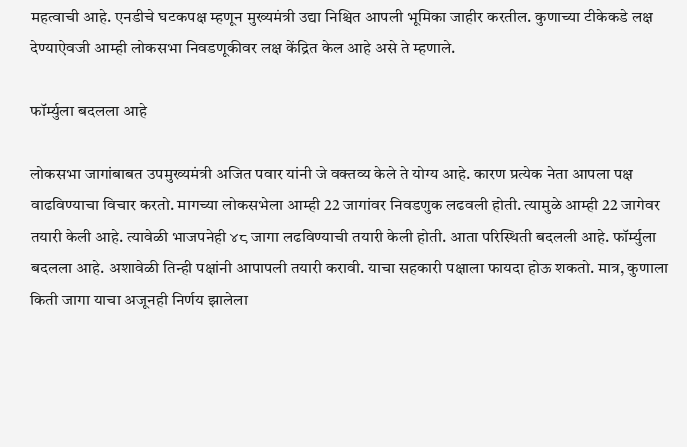महत्वाची आहे. एनडीचे घटकपक्ष म्हणून मुख्यमंत्री उद्या निश्चित आपली भूमिका जाहीर करतील. कुणाच्या टीकेकडे लक्ष देण्याऐवजी आम्ही लोकसभा निवडणूकीवर लक्ष केंद्रित केल आहे असे ते म्हणाले.

फॉर्म्युला बदलला आहे

लोकसभा जागांबाबत उपमुख्यमंत्री अजित पवार यांनी जे वक्तव्य केले ते योग्य आहे. कारण प्रत्येक नेता आपला पक्ष वाढविण्याचा विचार करतो. मागच्या लोकसभेला आम्ही 22 जागांवर निवडणुक लढवली होती. त्यामुळे आम्ही 22 जागेवर तयारी केली आहे. त्यावेळी भाजपनेही ४८ जागा लढविण्याची तयारी केली होती. आता परिस्थिती बदलली आहे. फॉर्म्युला बदलला आहे. अशावेळी तिन्ही पक्षांनी आपापली तयारी करावी. याचा सहकारी पक्षाला फायदा होऊ शकतो. मात्र, कुणाला किती जागा याचा अजूनही निर्णय झालेला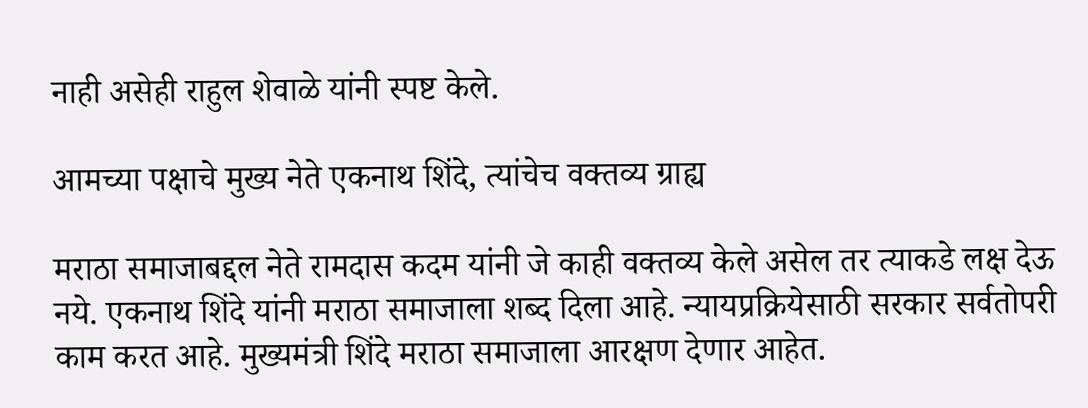नाही असेही राहुल शेवाळे यांनी स्पष्ट केले.

आमच्या पक्षाचे मुख्य नेते एकनाथ शिंदे, त्यांचेच वक्तव्य ग्राह्य

मराठा समाजाबद्दल नेते रामदास कदम यांनी जे काही वक्तव्य केले असेल तर त्याकडे लक्ष देऊ नये. एकनाथ शिंदे यांनी मराठा समाजाला शब्द दिला आहे. न्यायप्रक्रियेसाठी सरकार सर्वतोपरी काम करत आहे. मुख्यमंत्री शिंदे मराठा समाजाला आरक्षण देणार आहेत.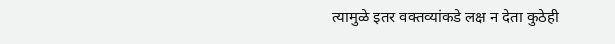त्यामुळे इतर वक्तव्यांकडे लक्ष न देता कुठेही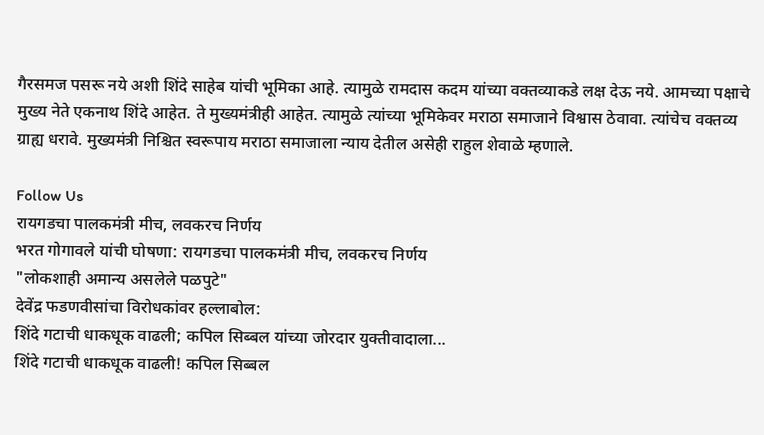गैरसमज पसरू नये अशी शिंदे साहेब यांची भूमिका आहे. त्यामुळे रामदास कदम यांच्या वक्तव्याकडे लक्ष देऊ नये. आमच्या पक्षाचे मुख्य नेते एकनाथ शिंदे आहेत. ते मुख्यमंत्रीही आहेत. त्यामुळे त्यांच्या भूमिकेवर मराठा समाजाने विश्वास ठेवावा. त्यांचेच वक्तव्य ग्राह्य धरावे. मुख्यमंत्री निश्चित स्वरूपाय मराठा समाजाला न्याय देतील असेही राहुल शेवाळे म्हणाले.

Follow Us
रायगडचा पालकमंत्री मीच, लवकरच निर्णय
भरत गोगावले यांची घोषणा: रायगडचा पालकमंत्री मीच, लवकरच निर्णय
"लोकशाही अमान्य असलेले पळपुटे"
देवेंद्र फडणवीसांचा विरोधकांवर हल्लाबोल:
शिंदे गटाची धाकधूक वाढली; कपिल सिब्बल यांच्या जोरदार युक्तीवादाला...
शिंदे गटाची धाकधूक वाढली! कपिल सिब्बल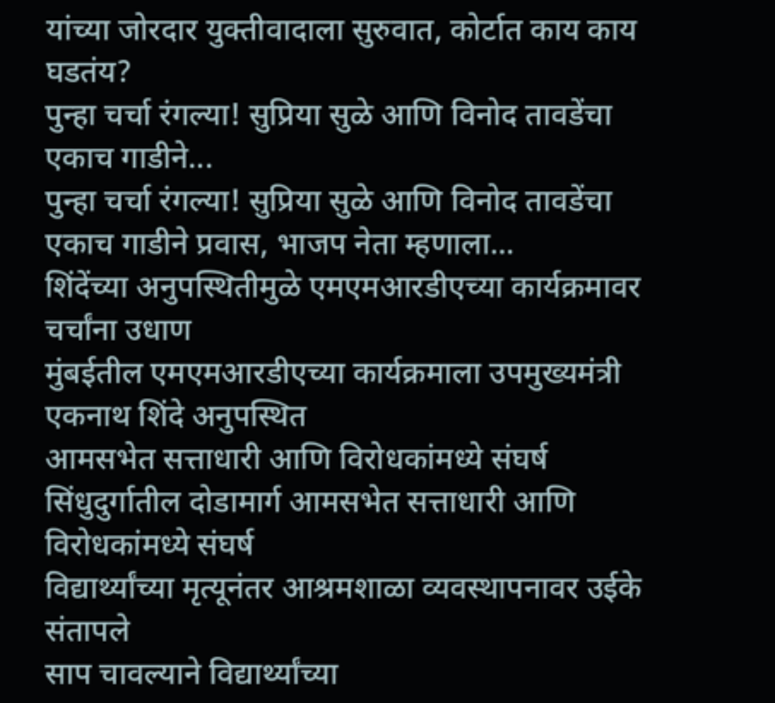यांच्या जोरदार युक्तीवादाला सुरुवात, कोर्टात काय काय घडतंय?
पुन्हा चर्चा रंगल्या! सुप्रिया सुळे आणि विनोद तावडेंचा एकाच गाडीने...
पुन्हा चर्चा रंगल्या! सुप्रिया सुळे आणि विनोद तावडेंचा एकाच गाडीने प्रवास, भाजप नेता म्हणाला...
शिंदेंच्या अनुपस्थितीमुळे एमएमआरडीएच्या कार्यक्रमावर चर्चांना उधाण
मुंबईतील एमएमआरडीएच्या कार्यक्रमाला उपमुख्यमंत्री एकनाथ शिंदे अनुपस्थित
आमसभेत सत्ताधारी आणि विरोधकांमध्ये संघर्ष
सिंधुदुर्गातील दोडामार्ग आमसभेत सत्ताधारी आणि विरोधकांमध्ये संघर्ष
विद्यार्थ्यांच्या मृत्यूनंतर आश्रमशाळा व्यवस्थापनावर उईके संतापले
साप चावल्याने विद्यार्थ्यांच्या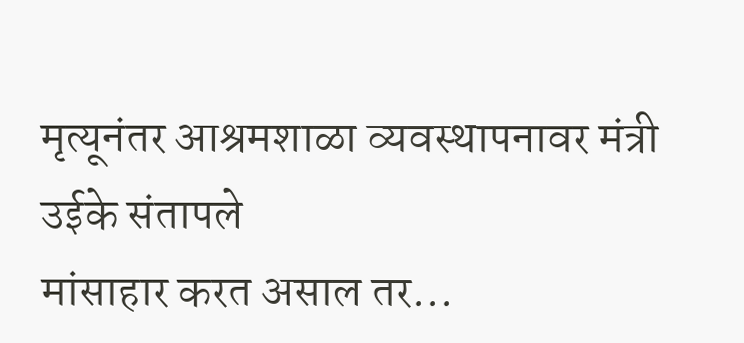मृत्यूनंतर आश्रमशाळा व्यवस्थापनावर मंत्री उईके संतापले
मांसाहार करत असाल तर...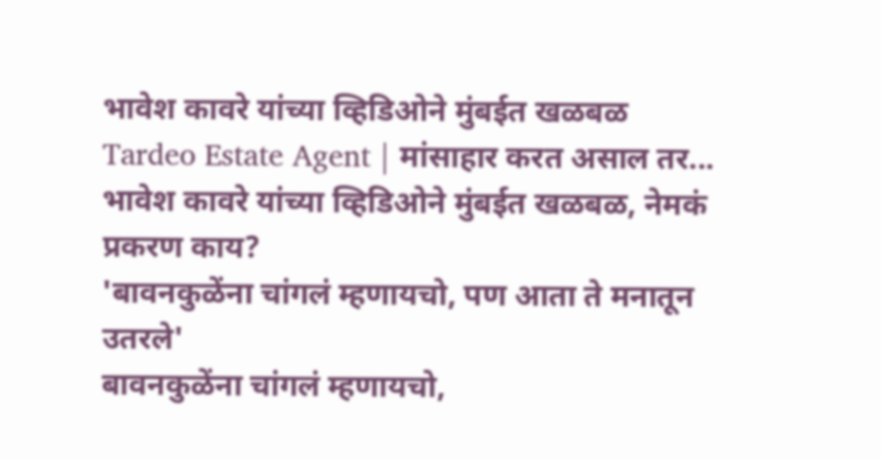भावेश कावरे यांच्या व्हिडिओने मुंबईत खळबळ
Tardeo Estate Agent | मांसाहार करत असाल तर... भावेश कावरे यांच्या व्हिडिओने मुंबईत खळबळ, नेमकं प्रकरण काय?
'बावनकुळेंना चांगलं म्हणायचो, पण आता ते मनातून उतरले'
बावनकुळेंना चांगलं म्हणायचो,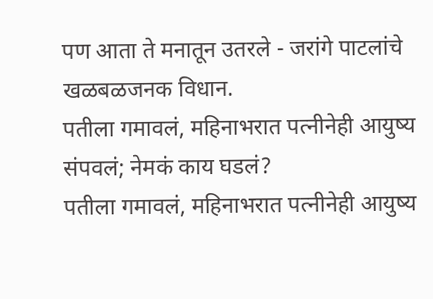पण आता ते मनातून उतरले - जरांगे पाटलांचे खळबळजनक विधान.
पतीला गमावलं, महिनाभरात पत्नीनेही आयुष्य संपवलं; नेमकं काय घडलं?
पतीला गमावलं, महिनाभरात पत्नीनेही आयुष्य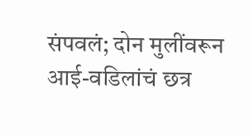संपवलं; दोन मुलींवरून आई-वडिलांचं छत्र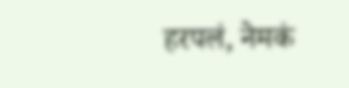हरपलं, नेमकं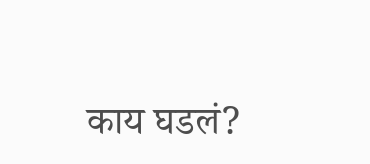काय घडलं?